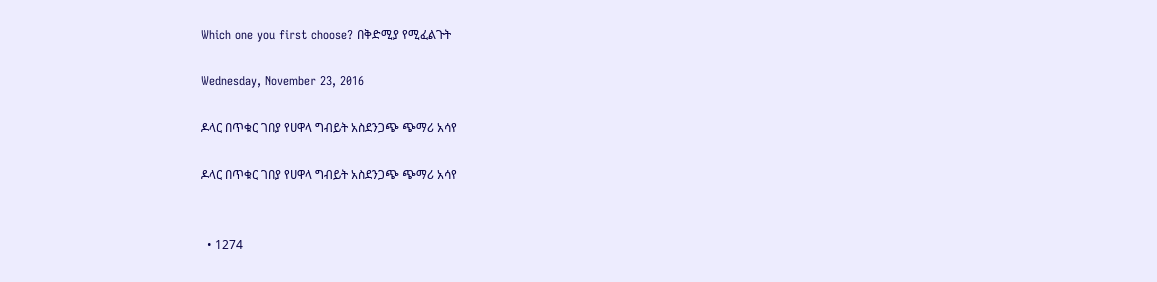Which one you first choose? በቅድሚያ የሚፈልጉት

Wednesday, November 23, 2016

ዶላር በጥቁር ገበያ የሀዋላ ግብይት አስደንጋጭ ጭማሪ አሳየ

ዶላር በጥቁር ገበያ የሀዋላ ግብይት አስደንጋጭ ጭማሪ አሳየ


  • 1274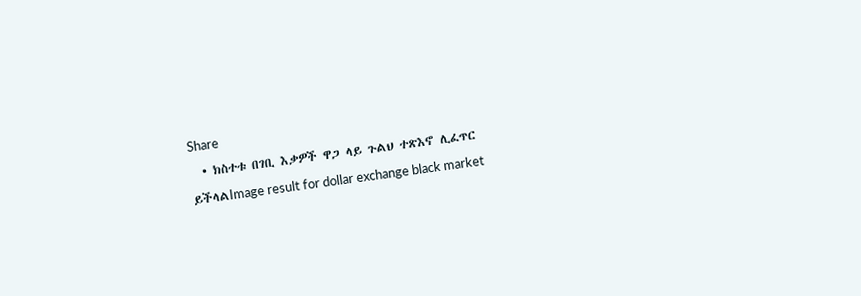Share
  • ክስተቱ በገቢ እቃዎች ዋጋ ላይ ጉልህ ተጽእኖ ሊፈጥር ይችላልImage result for dollar exchange black market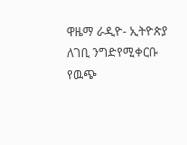ዋዜማ ራዲዮ- ኢትዮጵያ ለገቢ ንግድየሚቀርቡ የዉጭ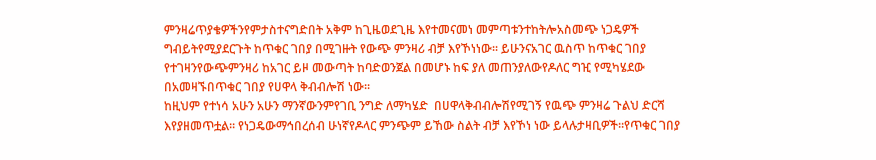ምንዛሬጥያቄዎችንየምታስተናግድበት አቅም ከጊዜወደጊዜ እየተመናመነ መምጣቱንተከትሎአስመጭ ነጋዴዎች ግብይትየሚያደርጉት ከጥቁር ገበያ በሚገዙት የውጭ ምንዛሪ ብቻ እየኾነነው፡፡ ይሁንናአገር ዉስጥ ከጥቁር ገበያ የተገዛንየውጭምንዛሪ ከአገር ይዞ መውጣት ከባድወንጀል በመሆኑ ከፍ ያለ መጠንያለውየዶለር ግዢ የሚካሄደው በአመዛኙበጥቁር ገበያ የሀዋላ ቅብብሎሽ ነው፡፡
ከዚህም የተነሳ አሁን አሁን ማንኛውንምየገቢ ንግድ ለማካሄድ  በሀዋላቅብብሎሽየሚገኝ የዉጭ ምንዛሬ ጉልህ ድርሻ እየያዘመጥቷል፡፡ የነጋዴውማኅበረሰብ ሁነኛየዶላር ምንጭም ይኸው ስልት ብቻ እየኾነ ነው ይላሉታዛቢዎች፡፡የጥቁር ገበያ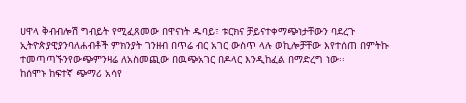ሀዋላ ቅብብሎሽ ግብይት የሚፈጸመው በዋናነት ዱባይ፣ ቱርክና ቻይናተቀማጭነታቸውን ባደረጉ ኢትዮጵያዊያንባለሐብቶች ምክንያት ገንዘብ በጥሬ ብር አገር ውስጥ ላሉ ወኪሎቻቸው እየተሰጠ በምትኩ ተመጣጣኙንየውጭምንዛሬ ለአስመጪው በዉጭአገር በዶላር እንዲከፈል በማድረግ ነው፡፡
ከሰሞኑ ከፍተኛ ጭማሪ አሳየ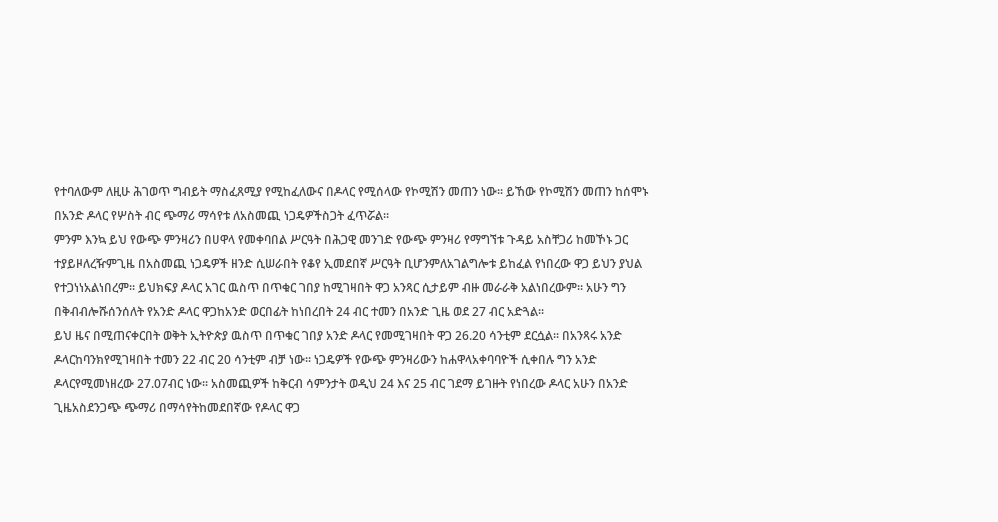የተባለውም ለዚሁ ሕገወጥ ግብይት ማስፈጸሚያ የሚከፈለውና በዶላር የሚሰላው የኮሚሽን መጠን ነው፡፡ ይኸው የኮሚሽን መጠን ከሰሞኑ በአንድ ዶላር የሦስት ብር ጭማሪ ማሳየቱ ለአስመጪ ነጋዴዎችስጋት ፈጥሯል።
ምንም እንኳ ይህ የውጭ ምንዛሪን በሀዋላ የመቀባበል ሥርዓት በሕጋዊ መንገድ የውጭ ምንዛሪ የማግኘቱ ጉዳይ አስቸጋሪ ከመኾኑ ጋር ተያይዞለረዥምጊዜ በአስመጪ ነጋዴዎች ዘንድ ሲሠራበት የቆየ ኢመደበኛ ሥርዓት ቢሆንምለአገልግሎቱ ይከፈል የነበረው ዋጋ ይህን ያህል የተጋነነአልነበረም፡፡ ይህክፍያ ዶላር አገር ዉስጥ በጥቁር ገበያ ከሚገዛበት ዋጋ አንጻር ሲታይም ብዙ መራራቅ አልነበረውም፡፡ አሁን ግን በቅብብሎሹሰንሰለት የአንድ ዶላር ዋጋከአንድ ወርበፊት ከነበረበት 24 ብር ተመን በአንድ ጊዜ ወደ 27 ብር አድጓል፡፡
ይህ ዜና በሚጠናቀርበት ወቅት ኢትዮጵያ ዉስጥ በጥቁር ገበያ አንድ ዶላር የመሚገዛበት ዋጋ 26.20 ሳንቲም ደርሷል፡፡ በአንጻሩ አንድ ዶላርከባንክየሚገዛበት ተመን 22 ብር 20 ሳንቲም ብቻ ነው፡፡ ነጋዴዎች የውጭ ምንዛሪውን ከሐዋላአቀባባዮች ሲቀበሉ ግን አንድ ዶላርየሚመነዘረው 27.07ብር ነው፡፡ አስመጪዎች ከቅርብ ሳምንታት ወዲህ 24 እና 25 ብር ገደማ ይገዙት የነበረው ዶላር አሁን በአንድ ጊዜአስደንጋጭ ጭማሪ በማሳየትከመደበኛው የዶላር ዋጋ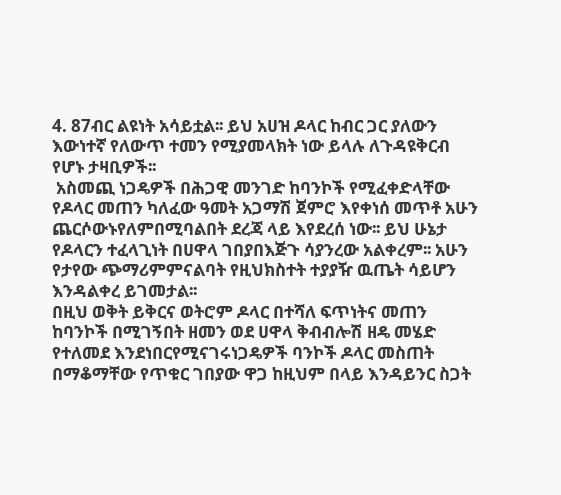4. 87ብር ልዩነት አሳይቷል፡፡ ይህ አሀዝ ዶላር ከብር ጋር ያለውን እውነተኛ የለውጥ ተመን የሚያመላክት ነው ይላሉ ለጉዳዩቅርብ የሆኑ ታዛቢዎች፡፡
 አስመጪ ነጋዴዎች በሕጋዊ መንገድ ከባንኮች የሚፈቀድላቸው የዶላር መጠን ካለፈው ዓመት አጋማሽ ጀምሮ እየቀነሰ መጥቶ አሁን ጨርሶውኑየለምበሚባልበት ደረጃ ላይ እየደረሰ ነው፡፡ ይህ ሁኔታ የዶላርን ተፈላጊነት በሀዋላ ገበያበእጅጉ ሳያንረው አልቀረም፡፡ አሁን የታየው ጭማሪምምናልባት የዚህክስተት ተያያዥ ዉጤት ሳይሆን እንዳልቀረ ይገመታል፡፡
በዚህ ወቅት ይቅርና ወትሮም ዶላር በተሻለ ፍጥነትና መጠን ከባንኮች በሚገኝበት ዘመን ወደ ሀዋላ ቅብብሎሽ ዘዴ መሄድ የተለመደ እንደነበርየሚናገሩነጋዴዎች ባንኮች ዶላር መስጠት በማቆማቸው የጥቁር ገበያው ዋጋ ከዚህም በላይ እንዳይንር ስጋት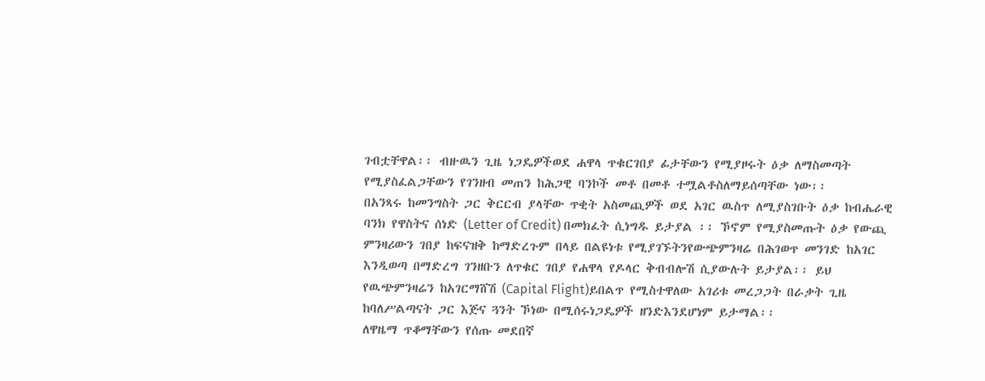ገብቷቸዋል፡፡ ብዙዉን ጊዜ ነጋዴዎችወደ ሐዋላ ጥቁርገበያ ፊታቸውን የሚያዞሩት ዕቃ ለማስመጣት የሚያስፈልጋቸውን የገንዘብ መጠን ከሕጋዊ ባንኮች መቶ በመቶ ተሟልቶስለማይሰጣቸው ነው፡፡
በአንጻሩ ከመንግስት ጋር ቅርርብ ያላቸው ጥቂት አስመጪዎች ወደ አገር ዉስጥ ለሚያስገቡት ዕቃ ከብሔራዊ ባንክ የዋስትና ሰነድ (Letter of Credit) በመክፈት ሲነግዱ ይታያል ፡፡ ኾኖም የሚያስመጡት ዕቃ የውጪ ምንዛሪውን ገበያ ከፍናዝቅ ከማድረጉም በላይ በልዩነቱ የሚያገኙትንየውጭምንዛሬ በሕገወጥ መንገድ ከአገር እንዲወጣ በማድረግ ገንዘቡን ለጥቁር ገበያ የሐዋላ የዶላር ቅብብሎሽ ሲያውሉት ይታያል፡፡ ይህ የዉጭምንዛሬን ከአገርማሸሽ (Capital Flight)ይበልጥ የሚስተዋለው አገሪቱ መረጋጋት በራቃት ጊዜ ከባለሥልጣናት ጋር እጅና ጓንት ኾነው በሚሰሩነጋዴዎች ዘንድእንደሆነም ይታማል፡፡
ለዋዜማ ጥቆማቸውን የሰጡ መደበኛ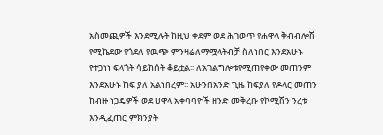አስመጪዎች እንደሚሉት ከዚህ ቀደም ወደ ሕገወጥ የሐዋላ ቅብብሎሽ የሚኬደው የጎደለ የዉጭ ምንዛሬለማሟላትብቻ ስለነበር እንደአሁኑ የተጋነነ ፍላጎት ሳይከሰት ቆይቷል፡፡ ለአገልግሎቱየሚጠየቀው መጠንም እንደአሁኑ ከፍ ያለ አልነበረም፡፡ አሁንበአንድ ጊዜ ከፍያለ የዶላር መጠን ከብዙ ነጋዴዎች ወደ ሀዋላ አቀባባዮች ዘንድ መቅረቡ የኮሚሽን ንረቱ እንዲፈጠር ምክንያት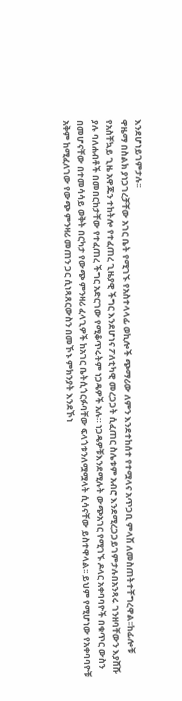እንደሆነይገምታሉ፡፡
ዋዜማ በስልክ ያነጋገረቻቸው አገር ቤት የሚገኙ የአስተላላፊ ወኪሎች ጭማሪው ለምን እንደተከሰተ የተሟላና አጥጋቢ ምላሽ ለመስጠትተቸግረዋል፡፡ከፊሎቹ የአስቸኳይ ጊዜ አዋጁን ተከትሎ የተፈጠረ ጊዜያዊ ችግር እንደሆነና ፖለቲካዊ መረጋጋት ሲፈጠር ስሌቱም አብሮ እንደሚረጋጋይገምታሉበአንጻሩ ገንዘባቸውን እያሸሹ ያሉ ባለሐብቶች በመበርከታቸው የተፈጠረ ችግር አድርገው የሚቆጥሩትም ነጋዴዎች አሉ። ነጋዴዎቹእንደሚሉት ውጭአገር የሚገኙ ዶላር አቀባባዮች በቁጥር ውስን በመሆናቸው በተመሳሳይ ወቅት በርካታ የውጭ ምንዛሪ ፈላጊዎች ከአገር ቤትሲጎርፉባቸው ፍላጎቱንለሟሟላት ሲሳናቸው ይስተዋላል፡፡ ይህም የሚሆነው የአቀባባዮቹ አቅም ከሚፈለገው የውጭ ምንዛሪ መጠን ጋር ሲነጻጸርውስን በመኾኑ ምክንያት እንደኾነ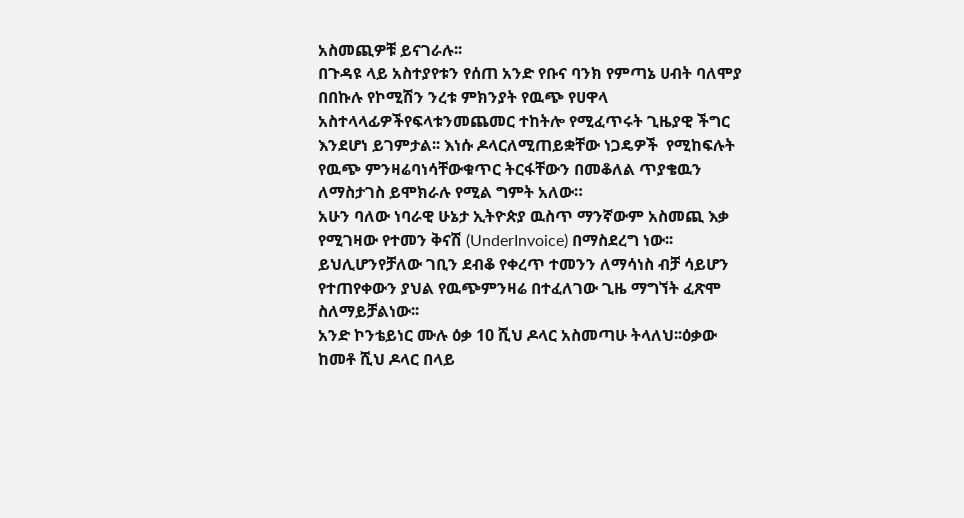አስመጪዎቹ ይናገራሉ፡፡
በጉዳዩ ላይ አስተያየቱን የሰጠ አንድ የቡና ባንክ የምጣኔ ሀብት ባለሞያ በበኩሉ የኮሚሽን ንረቱ ምክንያት የዉጭ የሀዋላ አስተላላፊዎችየፍላቱንመጨመር ተከትሎ የሚፈጥሩት ጊዜያዊ ችግር እንደሆነ ይገምታል፡፡ እነሱ ዶላርለሚጠይቋቸው ነጋዴዎች  የሚከፍሉት የዉጭ ምንዛሬባነሳቸውቁጥር ትርፋቸውን በመቆለል ጥያቄዉን ለማስታገስ ይሞክራሉ የሚል ግምት አለው።
አሁን ባለው ነባራዊ ሁኔታ ኢትዮጵያ ዉስጥ ማንኛውም አስመጪ እቃ የሚገዛው የተመን ቅናሽ (UnderInvoice) በማስደረግ ነው፡፡ ይህሊሆንየቻለው ገቢን ደብቆ የቀረጥ ተመንን ለማሳነስ ብቻ ሳይሆን የተጠየቀውን ያህል የዉጭምንዛሬ በተፈለገው ጊዜ ማግኘት ፈጽሞ ስለማይቻልነው፡፡
አንድ ኮንቴይነር ሙሉ ዕቃ 10 ሺህ ዶላር አስመጣሁ ትላለህ፡፡ዕቃው ከመቶ ሺህ ዶላር በላይ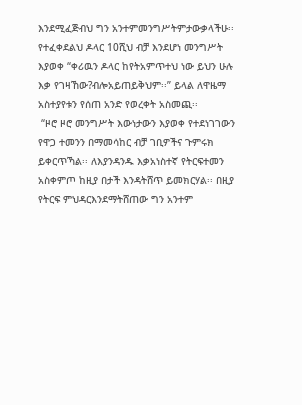እንደሚፈጅብህ ግን አንተምመንግሥትምታውቃላችሁ፡፡ የተፈቀደልህ ዶላር 10ሺህ ብቻ እንደሆነ መንግሥት እያወቀ “ቀሪዉን ዶላር ከየትአምጥተህ ነው ይህን ሁሉ እቃ የገዛኸው?ብሎአይጠይቅህም፡፡” ይላል ለዋዜማ አስተያየቱን የሰጠ አንድ የወረቀት አስመጪ፡፡
 “ዞሮ ዞሮ መንግሥት እውነታውን እያወቀ የተደነገገውን የዋጋ ተመንን በማመሳከር ብቻ ገቢዎችና ጉምሩክ ይቀርጥኻል፡፡ ለእያንዳንዱ እቃአነስተኛ የትርፍተመን አስቀምጦ ከዚያ በታች እንዳትሸጥ ይመክርሃል፡፡ በዚያ የትርፍ ምህዳርእንደማትሸጠው ግን አንተም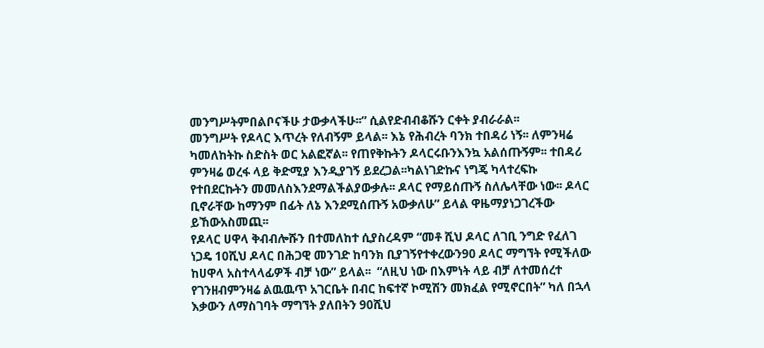መንግሥትምበልቦናችሁ ታውቃላችሁ፡፡” ሲልየድብብቆሹን ርቀት ያብራራል፡፡
መንግሥት የዶላር እጥረት የለብኝም ይላል፡፡ እኔ የሕብረት ባንክ ተበዳሪ ነኝ፡፡ ለምንዛሬ ካመለከትኩ ስድስት ወር አልፎኛል፡፡ የጠየቅኩትን ዶላርሩቡንእንኳ አልሰጡኝም፡፡ ተበዳሪ ምንዛሬ ወረፋ ላይ ቅድሚያ እንዲያገኝ ይደረጋል፡፡ካልነገድኩና ነግጄ ካላተረፍኩ የተበደርኩትን መመለስእንደማልችልያውቃሉ፡፡ ዶላር የማይሰጡኝ ስለሌላቸው ነው፡፡ ዶላር ቢኖራቸው ከማንም በፊት ለኔ እንደሚሰጡኝ አውቃለሁ” ይላል ዋዜማያነጋገረችው ይኸውአስመጪ፡፡
የዶላር ሀዋላ ቅብብሎሹን በተመለከተ ሲያስረዳም “መቶ ሺህ ዶላር ለገቢ ንግድ የፈለገ ነጋዴ 10ሺህ ዶላር በሕጋዊ መንገድ ከባንክ ቢያገኝየተቀረውን90 ዶላር ማግኘት የሚችለው ከሀዋላ አስተላላፊዎች ብቻ ነው” ይላል፡፡  “ለዚህ ነው በእምነት ላይ ብቻ ለተመሰረተ የገንዘብምንዛሬ ልዉዉጥ አገርቤት በብር ከፍተኛ ኮሚሽን መክፈል የሚኖርበት” ካለ በኋላ እቃውን ለማስገባት ማግኘት ያለበትን 90ሺህ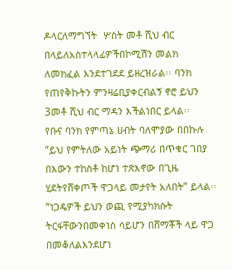ዶላርለማግኘት  ሦስት መቶ ሺህ ብር በላይለአስተላላፊዎችበኮሚሽን መልክ ለመክፈል እንደተገደደ ይዘረዝራል፡፡ ባንክ የጠየቅኩትን ምንዛሬቢያቀርብልኝ ኖሮ ይህን 3መቶ ሺህ ብር ማዳን እችልነበር ይላል፡፡
የቡና ባንክ የምጣኔ ሀብት ባለሞያው በበኩሉ “ይህ የምትለው አይነት ጭማሪ በጥቁር ገበያ በእውን ተከስቶ ከሆነ ተጽእኖው በጊዜ ሂደትየሸቀጦች ዋጋላይ መታየት አለበት” ይላል፡፡ “ነጋዴዎች ይህን ወጪ የሚያካክሱት ትርፋቸውንበመቀነስ ሳይሆን በሸማቾች ላይ ዋጋ በመቆለልእንደሆነ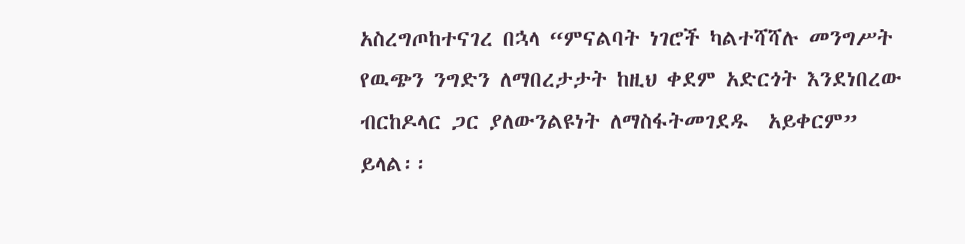አስረግጦከተናገረ በኋላ “ምናልባት ነገሮች ካልተሻሻሉ መንግሥት የዉጭን ንግድን ለማበረታታት ከዚህ ቀደም አድርጎት እንደነበረው ብርከዶላር ጋር ያለውንልዩነት ለማስፋትመገደዱ  አይቀርም” ይላል፡፡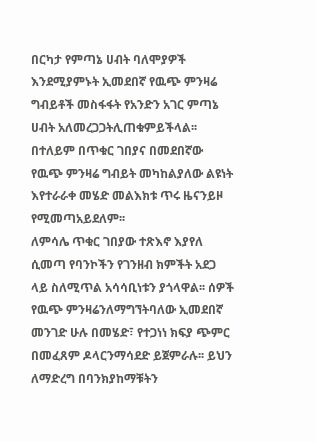በርካታ የምጣኔ ሀብት ባለሞያዎች እንደሚያምኑት ኢመደበኛ የዉጭ ምንዛሬ ግብይቶች መስፋፋት የአንድን አገር ምጣኔ ሀብት አለመረጋጋትሊጠቁምይችላል፡፡ በተለይም በጥቁር ገበያና በመደበኛው የዉጭ ምንዛሬ ግብይት መካከልያለው ልዩነት እየተራራቀ መሄድ መልእክቱ ጥሩ ዜናንይዞ የሚመጣአይደለም፡፡
ለምሳሌ ጥቁር ገበያው ተጽእኖ እያየለ ሲመጣ የባንኮችን የገንዘብ ክምችት አደጋ ላይ ስለሚጥል አሳሳቢነቱን ያጎላዋል፡፡ ሰዎች የዉጭ ምንዛሬንለማግኘትባለው ኢመደበኛ መንገድ ሁሉ በመሄድ፣ የተጋነነ ክፍያ ጭምር በመፈጸም ዶላርንማሳደድ ይጀምራሉ፡፡ ይህን ለማድረግ በባንክያከማቹትን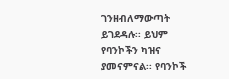ገንዘብለማውጣት ይገደዳሉ፡፡ ይህም የባንኮችን ካዝና ያመናምናል፡፡ የባንኮች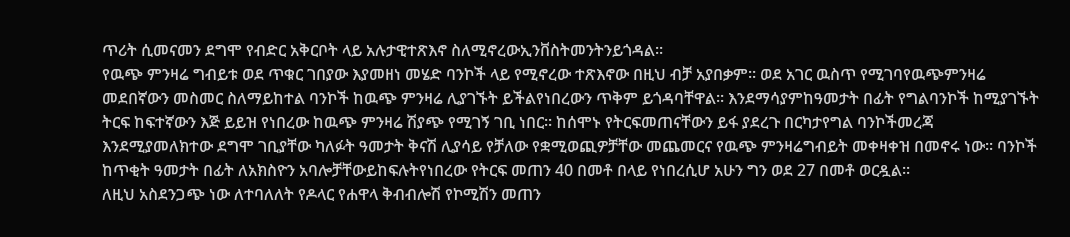ጥሪት ሲመናመን ደግሞ የብድር አቅርቦት ላይ አሉታዊተጽእኖ ስለሚኖረውኢንቨስትመንትንይጎዳል፡፡
የዉጭ ምንዛሬ ግብይቱ ወደ ጥቁር ገበያው እያመዘነ መሄድ ባንኮች ላይ የሚኖረው ተጽእኖው በዚህ ብቻ አያበቃም፡፡ ወደ አገር ዉስጥ የሚገባየዉጭምንዛሬ መደበኛውን መስመር ስለማይከተል ባንኮች ከዉጭ ምንዛሬ ሊያገኙት ይችልየነበረውን ጥቅም ይጎዳባቸዋል፡፡ እንደማሳያምከዓመታት በፊት የግልባንኮች ከሚያገኙት ትርፍ ከፍተኛውን እጅ ይይዝ የነበረው ከዉጭ ምንዛሬ ሽያጭ የሚገኝ ገቢ ነበር፡፡ ከሰሞኑ የትርፍመጠናቸውን ይፋ ያደረጉ በርካታየግል ባንኮችመረጃ እንደሚያመለክተው ደግሞ ገቢያቸው ካለፉት ዓመታት ቅናሽ ሊያሳይ የቻለው የቋሚወጪዎቻቸው መጨመርና የዉጭ ምንዛሬግብይት መቀዛቀዝ በመኖሩ ነው፡፡ ባንኮች ከጥቂት ዓመታት በፊት ለአክስዮን አባሎቻቸውይከፍሉትየነበረው የትርፍ መጠን 40 በመቶ በላይ የነበረሲሆ አሁን ግን ወደ 27 በመቶ ወርዷል፡፡
ለዚህ አስደንጋጭ ነው ለተባለለት የዶላር የሐዋላ ቅብብሎሽ የኮሚሽን መጠን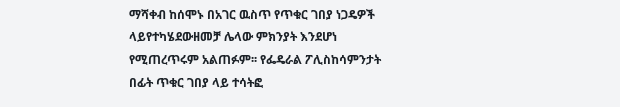ማሻቀብ ከሰሞኑ በአገር ዉስጥ የጥቁር ገበያ ነጋዴዎች ላይየተካሄደውዘመቻ ሌላው ምክንያት እንደሆነ የሚጠረጥሩም አልጠፉም፡፡ የፌዴራል ፖሊስከሳምንታት በፊት ጥቁር ገበያ ላይ ተሳትፎ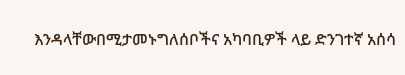እንዳላቸውበሚታመኑግለሰቦችና አካባቢዎች ላይ ድንገተኛ አሰሳ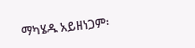ማካሄዱ አይዘነጋም፡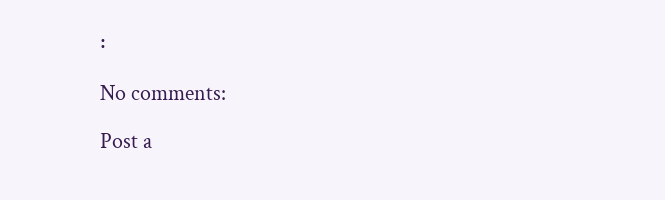፡

No comments:

Post a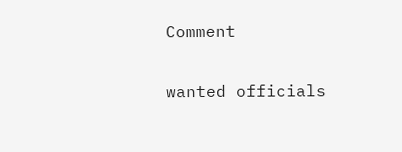Comment

wanted officials